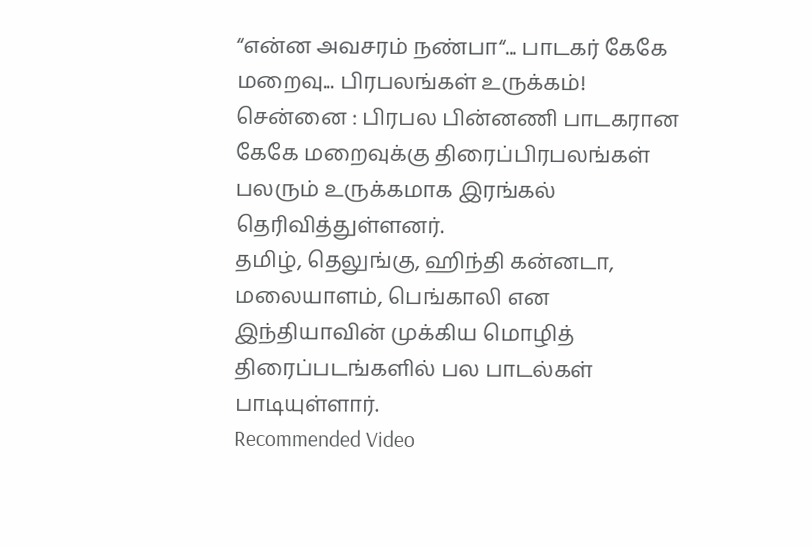“என்ன அவசரம் நண்பா“... பாடகர் கேகே மறைவு... பிரபலங்கள் உருக்கம்!
சென்னை : பிரபல பின்னணி பாடகரான கேகே மறைவுக்கு திரைப்பிரபலங்கள் பலரும் உருக்கமாக இரங்கல் தெரிவித்துள்ளனர்.
தமிழ், தெலுங்கு, ஹிந்தி கன்னடா, மலையாளம், பெங்காலி என இந்தியாவின் முக்கிய மொழித் திரைப்படங்களில் பல பாடல்கள் பாடியுள்ளார்.
Recommended Video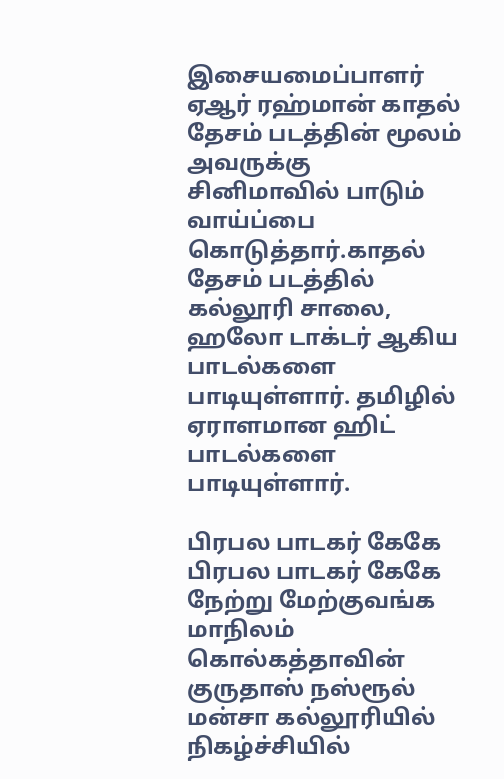இசையமைப்பாளர் ஏஆர் ரஹ்மான் காதல் தேசம் படத்தின் மூலம் அவருக்கு சினிமாவில் பாடும் வாய்ப்பை கொடுத்தார்.காதல் தேசம் படத்தில் கல்லூரி சாலை, ஹலோ டாக்டர் ஆகிய பாடல்களை பாடியுள்ளார். தமிழில் ஏராளமான ஹிட் பாடல்களை பாடியுள்ளார்.

பிரபல பாடகர் கேகே
பிரபல பாடகர் கேகே நேற்று மேற்குவங்க மாநிலம் கொல்கத்தாவின் குருதாஸ் நஸ்ரூல் மன்சா கல்லூரியில் நிகழ்ச்சியில்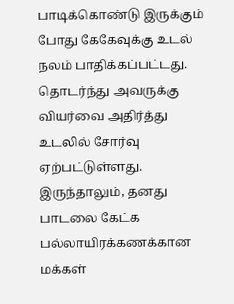பாடிக்கொண்டு இருக்கும் போது கேகேவுக்கு உடல் நலம் பாதிக்கப்பட்டது. தொடர்ந்து அவருக்கு வியர்வை அதிர்த்து உடலில் சோர்வு ஏற்பட்டுள்ளது. இருந்தாலும், தனது பாடலை கேட்க பல்லாயிரக்கணக்கான மக்கள்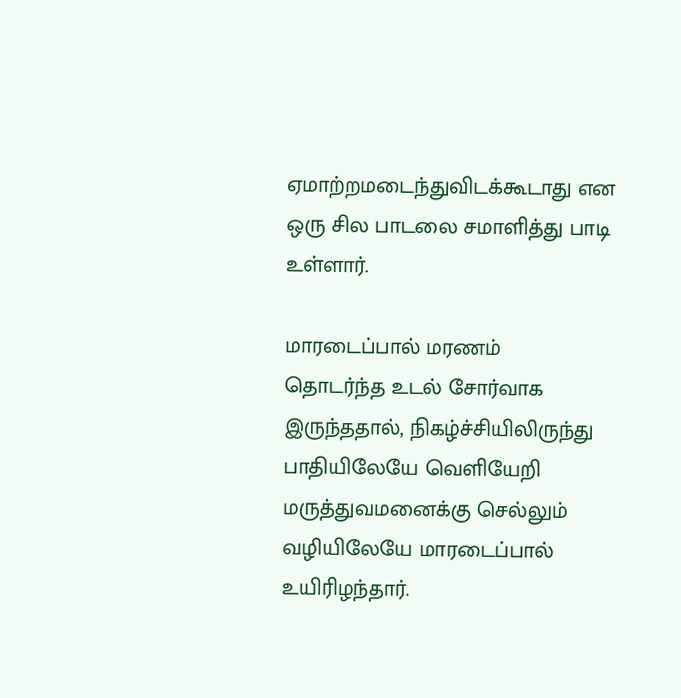ஏமாற்றமடைந்துவிடக்கூடாது என ஒரு சில பாடலை சமாளித்து பாடி உள்ளார்.

மாரடைப்பால் மரணம்
தொடர்ந்த உடல் சோர்வாக இருந்ததால், நிகழ்ச்சியிலிருந்து பாதியிலேயே வெளியேறி மருத்துவமனைக்கு செல்லும் வழியிலேயே மாரடைப்பால் உயிரிழந்தார்.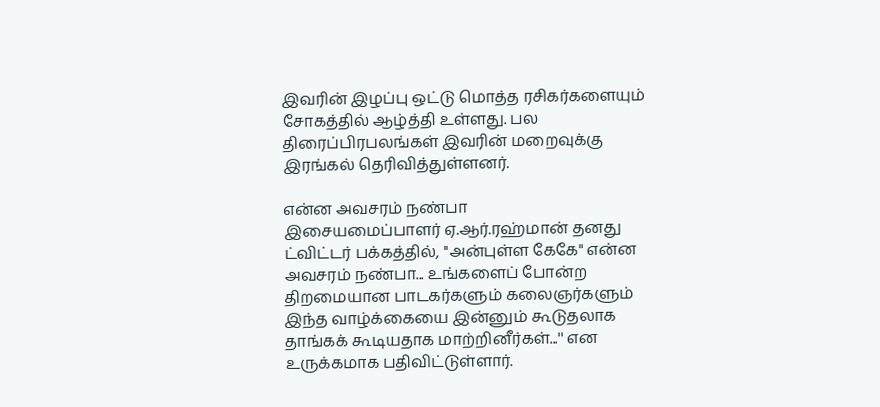இவரின் இழப்பு ஒட்டு மொத்த ரசிகர்களையும் சோகத்தில் ஆழ்த்தி உள்ளது. பல திரைப்பிரபலங்கள் இவரின் மறைவுக்கு இரங்கல் தெரிவித்துள்ளனர்.

என்ன அவசரம் நண்பா
இசையமைப்பாளர் ஏ.ஆர்.ரஹ்மான் தனது ட்விட்டர் பக்கத்தில், ''அன்புள்ள கேகே" என்ன அவசரம் நண்பா... உங்களைப் போன்ற திறமையான பாடகர்களும் கலைஞர்களும் இந்த வாழ்க்கையை இன்னும் கூடுதலாக தாங்கக் கூடியதாக மாற்றினீர்கள்...'' என உருக்கமாக பதிவிட்டுள்ளார்.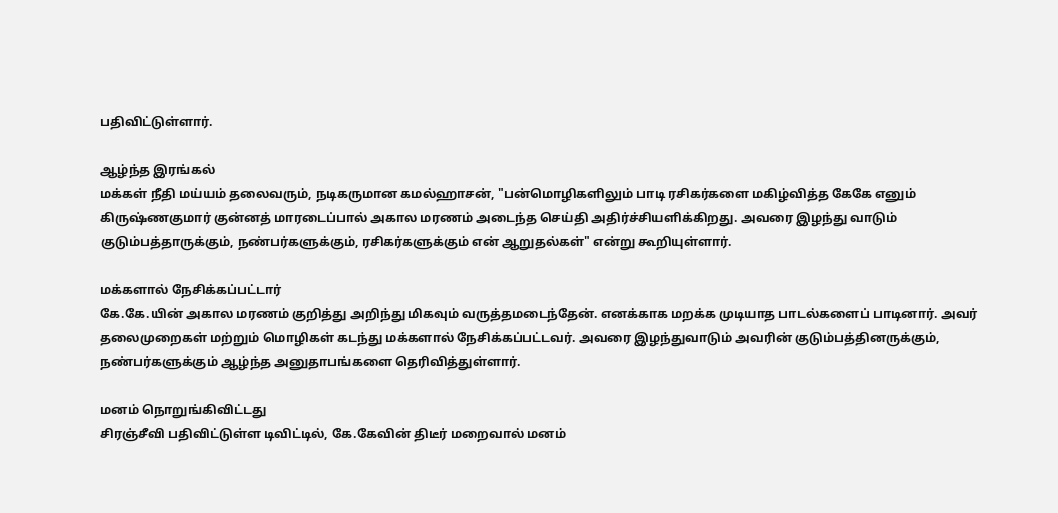பதிவிட்டுள்ளார்.

ஆழ்ந்த இரங்கல்
மக்கள் நீதி மய்யம் தலைவரும், நடிகருமான கமல்ஹாசன், "பன்மொழிகளிலும் பாடி ரசிகர்களை மகிழ்வித்த கேகே எனும் கிருஷ்ணகுமார் குன்னத் மாரடைப்பால் அகால மரணம் அடைந்த செய்தி அதிர்ச்சியளிக்கிறது. அவரை இழந்து வாடும் குடும்பத்தாருக்கும், நண்பர்களுக்கும், ரசிகர்களுக்கும் என் ஆறுதல்கள்" என்று கூறியுள்ளார்.

மக்களால் நேசிக்கப்பட்டார்
கே.கே.யின் அகால மரணம் குறித்து அறிந்து மிகவும் வருத்தமடைந்தேன். எனக்காக மறக்க முடியாத பாடல்களைப் பாடினார். அவர் தலைமுறைகள் மற்றும் மொழிகள் கடந்து மக்களால் நேசிக்கப்பட்டவர். அவரை இழந்துவாடும் அவரின் குடும்பத்தினருக்கும், நண்பர்களுக்கும் ஆழ்ந்த அனுதாபங்களை தெரிவித்துள்ளார்.

மனம் நொறுங்கிவிட்டது
சிரஞ்சீவி பதிவிட்டுள்ள டிவிட்டில், கே.கேவின் திடீர் மறைவால் மனம்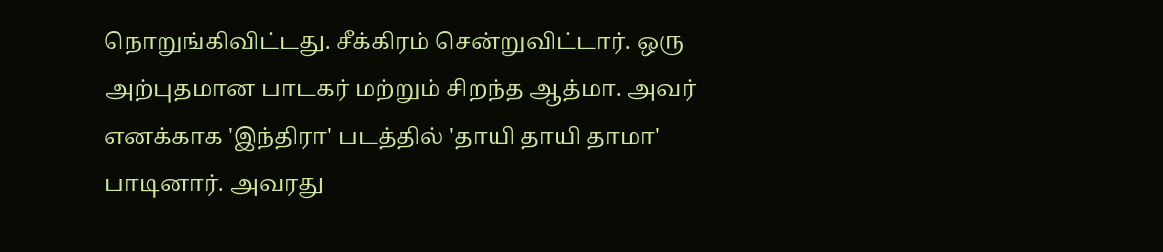நொறுங்கிவிட்டது. சீக்கிரம் சென்றுவிட்டார். ஒரு அற்புதமான பாடகர் மற்றும் சிறந்த ஆத்மா. அவர் எனக்காக 'இந்திரா' படத்தில் 'தாயி தாயி தாமா' பாடினார். அவரது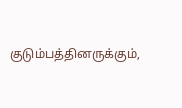குடும்பத்தினருக்கும்,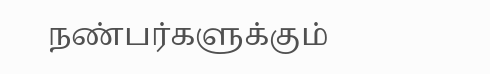நண்பர்களுக்கும்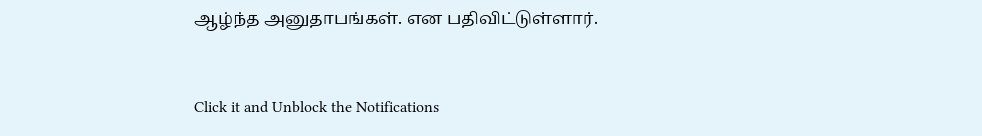ஆழ்ந்த அனுதாபங்கள். என பதிவிட்டுள்ளார்.


Click it and Unblock the Notifications